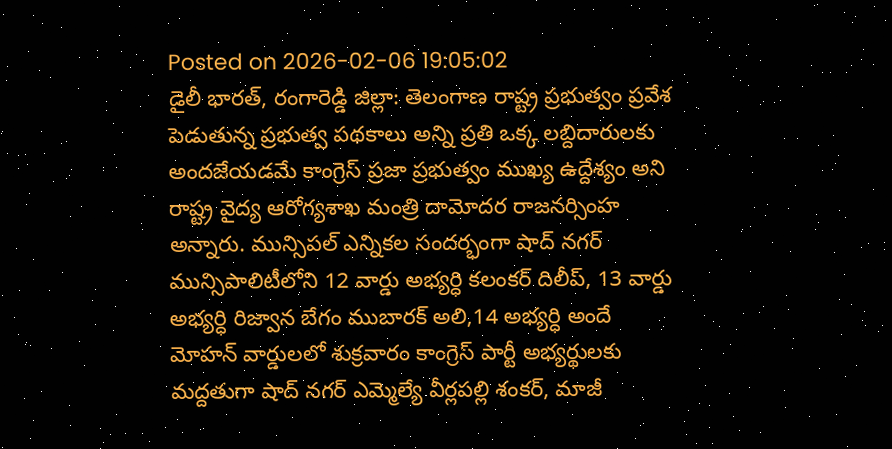Posted on 2026-02-06 19:05:02
డైలీ భారత్, రంగారెడ్డి జిల్లా: తెలంగాణ రాష్ట్ర ప్రభుత్వం ప్రవేశ పెడుతున్న ప్రభుత్వ పథకాలు అన్ని ప్రతి ఒక్క లబ్దిదారులకు అందజేయడమే కాంగ్రెస్ ప్రజా ప్రభుత్వం ముఖ్య ఉద్దేశ్యం అని రాష్ట్ర వైద్య ఆరోగ్యశాఖ మంత్రి దామోదర రాజనర్సింహ అన్నారు. మున్సిపల్ ఎన్నికల సందర్భంగా షాద్ నగర్ మున్సిపాలిటీలోని 12 వార్డు అభ్యర్ధి కలంకర్ దిలీప్, 13 వార్డు అభ్యర్ధి రిజ్వాన బేగం ముబారక్ అలి,14 అభ్యర్ధి అందే మోహన్ వార్డులలో శుక్రవారం కాంగ్రెస్ పార్టీ అభ్యర్థులకు మద్దతుగా షాద్ నగర్ ఎమ్మెల్యే వీర్లపల్లి శంకర్, మాజీ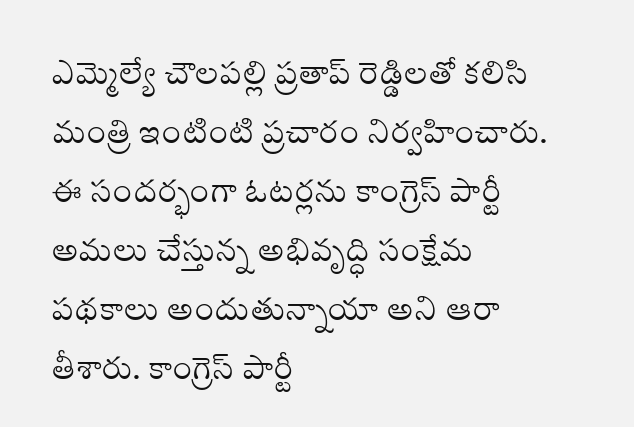ఎమ్మెల్యే చౌలపల్లి ప్రతాప్ రెడ్డిలతో కలిసి మంత్రి ఇంటింటి ప్రచారం నిర్వహించారు. ఈ సందర్భంగా ఓటర్లను కాంగ్రెస్ పార్టీ అమలు చేస్తున్న అభివృద్ధి సంక్షేమ పథకాలు అందుతున్నాయా అని ఆరా తీశారు. కాంగ్రెస్ పార్టీ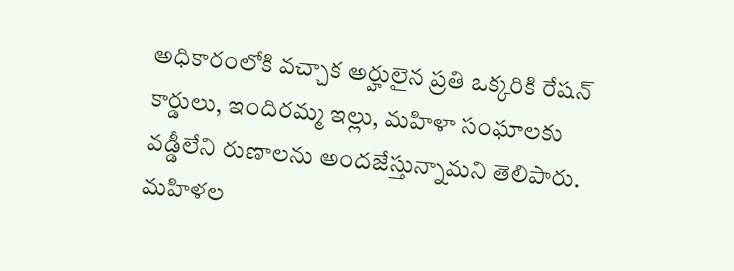అధికారంలోకి వచ్చాక అర్హులైన ప్రతి ఒక్కరికి రేషన్ కార్డులు, ఇందిరమ్మ ఇల్లు, మహిళా సంఘాలకు వడ్డీలేని రుణాలను అందజేస్తున్నామని తెలిపారు. మహిళల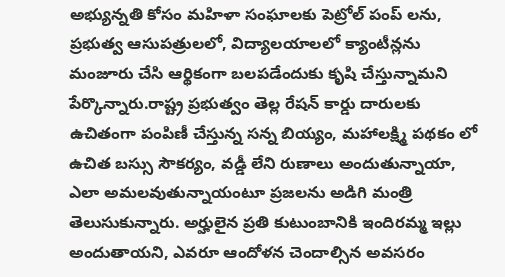అభ్యున్నతి కోసం మహిళా సంఘాలకు పెట్రోల్ పంప్ లను, ప్రభుత్వ ఆసుపత్రులలో, విద్యాలయాలలో క్యాంటీన్లను మంజూరు చేసి ఆర్థికంగా బలపడేందుకు కృషి చేస్తున్నామని పేర్కొన్నారు.రాష్ట్ర ప్రభుత్వం తెల్ల రేషన్ కార్డు దారులకు ఉచితంగా పంపిణీ చేస్తున్న సన్న బియ్యం, మహాలక్ష్మి పథకం లో ఉచిత బస్సు సౌకర్యం, వడ్డీ లేని రుణాలు అందుతున్నాయా, ఎలా అమలవుతున్నాయంటూ ప్రజలను అడిగి మంత్రి తెలుసుకున్నారు. అర్హులైన ప్రతి కుటుంబానికి ఇందిరమ్మ ఇల్లు అందుతాయని, ఎవరూ ఆందోళన చెందాల్సిన అవసరం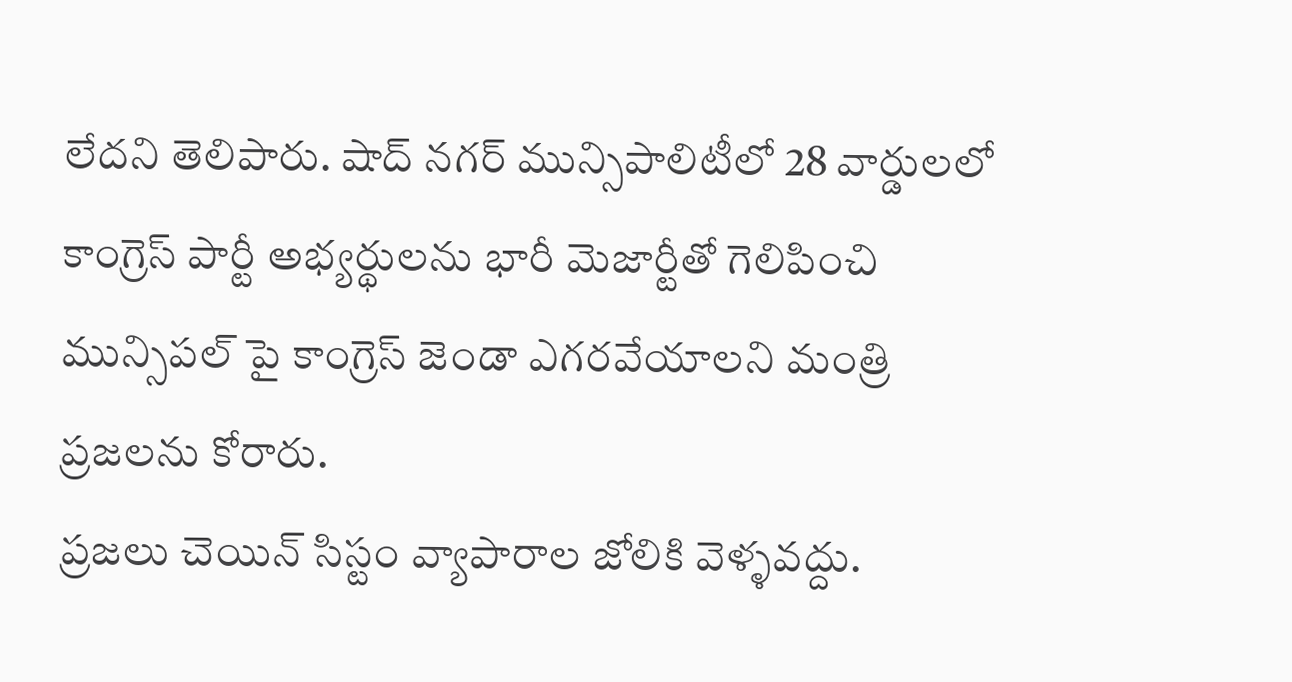లేదని తెలిపారు. షాద్ నగర్ మున్సిపాలిటీలో 28 వార్డులలో కాంగ్రెస్ పార్టీ అభ్యర్థులను భారీ మెజార్టీతో గెలిపించి మున్సిపల్ పై కాంగ్రెస్ జెండా ఎగరవేయాలని మంత్రి ప్రజలను కోరారు.
ప్రజలు చెయిన్ సిస్టం వ్యాపారాల జోలికి వెళ్ళవద్దు.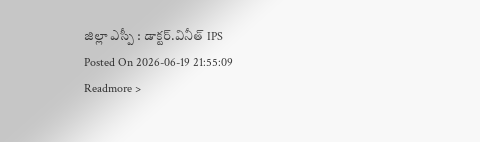జిల్లా ఎస్పీ : డాక్టర్.వినీత్ IPS
Posted On 2026-06-19 21:55:09
Readmore >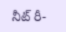నీట్ రీ-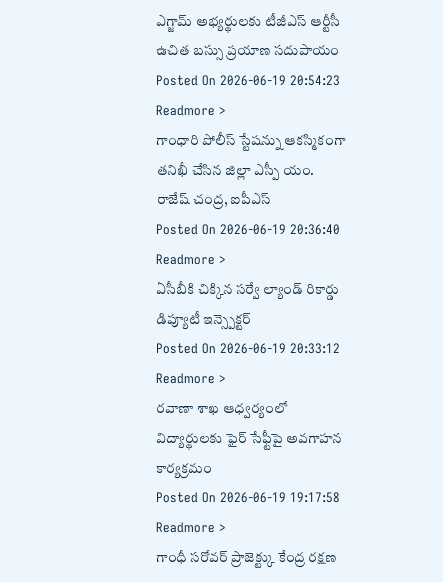ఎగ్జామ్ అభ్యర్థులకు టీజీఎస్ ఆర్టీసీ ఉచిత బస్సు ప్రయాణ సదుపాయం
Posted On 2026-06-19 20:54:23
Readmore >
గాంధారి పోలీస్ స్టేషన్ను ఆకస్మికంగా తనిఖీ చేసిన జిల్లా ఎస్పీ యం. రాజేష్ చంద్ర, ఐపీఎస్
Posted On 2026-06-19 20:36:40
Readmore >
ఏసీబీకి చిక్కిన సర్వే ల్యాండ్ రికార్డు డిప్యూటీ ఇన్స్పెక్టర్
Posted On 2026-06-19 20:33:12
Readmore >
రవాణా శాఖ ఆధ్వర్యంలో విద్యార్థులకు ఫైర్ సేఫ్టీపై అవగాహన కార్యక్రమం
Posted On 2026-06-19 19:17:58
Readmore >
గాంధీ సరోవర్ ప్రాజెక్ట్కు కేంద్ర రక్షణ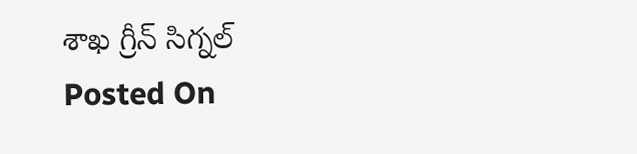శాఖ గ్రీన్ సిగ్నల్
Posted On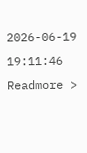2026-06-19 19:11:46
Readmore >